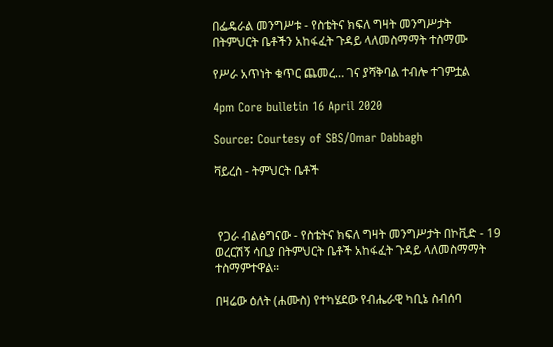በፌዴራል መንግሥቱ - የስቴትና ክፍለ ግዛት መንግሥታት በትምህርት ቤቶችን አከፋፈት ጉዳይ ላለመስማማት ተስማሙ

የሥራ አጥነት ቁጥር ጨመረ… ገና ያሻቅባል ተብሎ ተገምቷል

4pm Core bulletin 16 April 2020

Source: Courtesy of SBS/Omar Dabbagh

ቫይረስ - ትምህርት ቤቶች



 የጋራ ብልፅግናው - የስቴትና ክፍለ ግዛት መንግሥታት በኮቪድ - 19 ወረርሽኝ ሳቢያ በትምህርት ቤቶች አከፋፈት ጉዳይ ላለመስማማት ተስማምተዋል።

በዛሬው ዕለት (ሐሙስ) የተካሄደው የብሔራዊ ካቢኔ ስብሰባ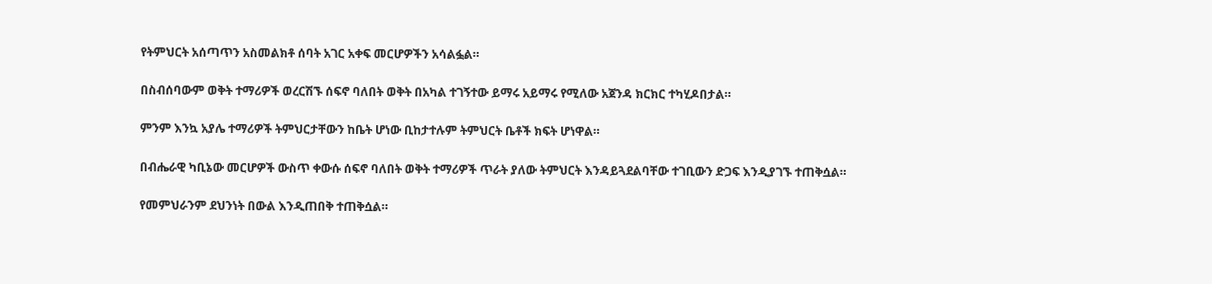የትምህርት አሰጣጥን አስመልክቶ ሰባት አገር አቀፍ መርሆዎችን አሳልፏል።

በስብሰባውም ወቅት ተማሪዎች ወረርሽኙ ሰፍኖ ባለበት ወቅት በአካል ተገኝተው ይማሩ አይማሩ የሚለው አጀንዳ ክርክር ተካሂዶበታል።

ምንም እንኳ አያሌ ተማሪዎች ትምህርታቸውን ከቤት ሆነው ቢከታተሉም ትምህርት ቤቶች ክፍት ሆነዋል።

በብሔራዊ ካቢኔው መርሆዎች ውስጥ ቀውሱ ሰፍኖ ባለበት ወቅት ተማሪዎች ጥራት ያለው ትምህርት እንዳይጓደልባቸው ተገቢውን ድጋፍ እንዲያገኙ ተጠቅሷል።

የመምህራንም ደህንነት በውል እንዲጠበቅ ተጠቅሷል።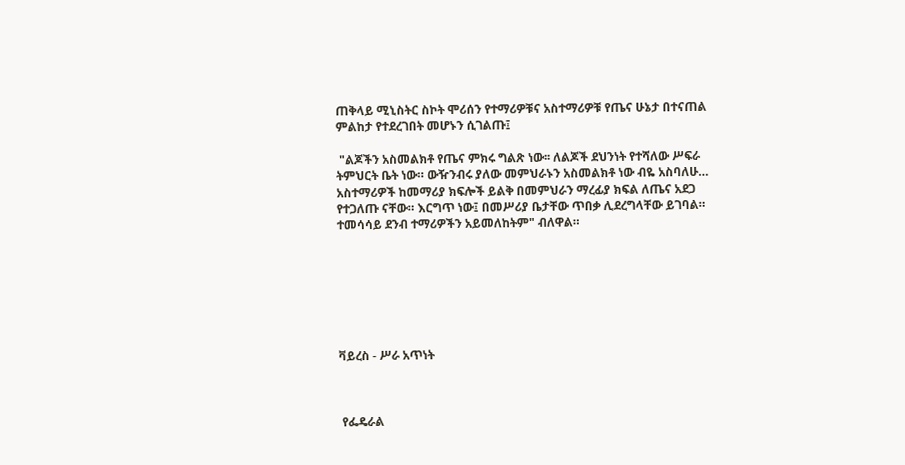ጠቅላይ ሚኒስትር ስኮት ሞሪሰን የተማሪዎቹና አስተማሪዎቹ የጤና ሁኔታ በተናጠል ምልከታ የተደረገበት መሆኑን ሲገልጡ፤

 "ልጆችን አስመልክቶ የጤና ምክሩ ግልጽ ነው፡፡ ለልጆች ደህንነት የተሻለው ሥፍራ ትምህርት ቤት ነው። ውዥንብሩ ያለው መምህራኑን አስመልክቶ ነው ብዬ አስባለሁ… አስተማሪዎች ከመማሪያ ክፍሎች ይልቅ በመምህራን ማረፊያ ክፍል ለጤና አደጋ የተጋለጡ ናቸው። እርግጥ ነው፤ በመሥሪያ ቤታቸው ጥበቃ ሊደረግላቸው ይገባል። ተመሳሳይ ደንብ ተማሪዎችን አይመለከትም" ብለዋል።







ቫይረስ - ሥራ አጥነት



 የፌዴራል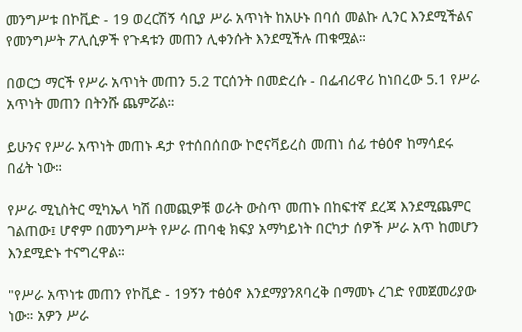መንግሥቱ በኮቪድ - 19 ወረርሽኝ ሳቢያ ሥራ አጥነት ከአሁኑ በባሰ መልኩ ሊንር እንደሚችልና የመንግሥት ፖሊሲዎች የጉዳቱን መጠን ሊቀንሱት እንደሚችሉ ጠቁሟል።

በወርኃ ማርች የሥራ አጥነት መጠን 5.2 ፐርሰንት በመድረሱ - በፌብሪዋሪ ከነበረው 5.1 የሥራ አጥነት መጠን በትንሹ ጨምሯል።

ይሁንና የሥራ አጥነት መጠኑ ዳታ የተሰበሰበው ኮሮናቫይረስ መጠነ ሰፊ ተፅዕኖ ከማሳደሩ በፊት ነው።

የሥራ ሚኒስትር ሚካኤላ ካሽ በመጪዎቹ ወራት ውስጥ መጠኑ በከፍተኛ ደረጃ እንደሚጨምር ገልጠው፤ ሆኖም በመንግሥት የሥራ ጠባቂ ክፍያ አማካይነት በርካታ ሰዎች ሥራ አጥ ከመሆን እንደሚድኑ ተናግረዋል።

"የሥራ አጥነቱ መጠን የኮቪድ - 19ኝን ተፅዕኖ እንደማያንጸባረቅ በማመኑ ረገድ የመጀመሪያው ነው። አዎን ሥራ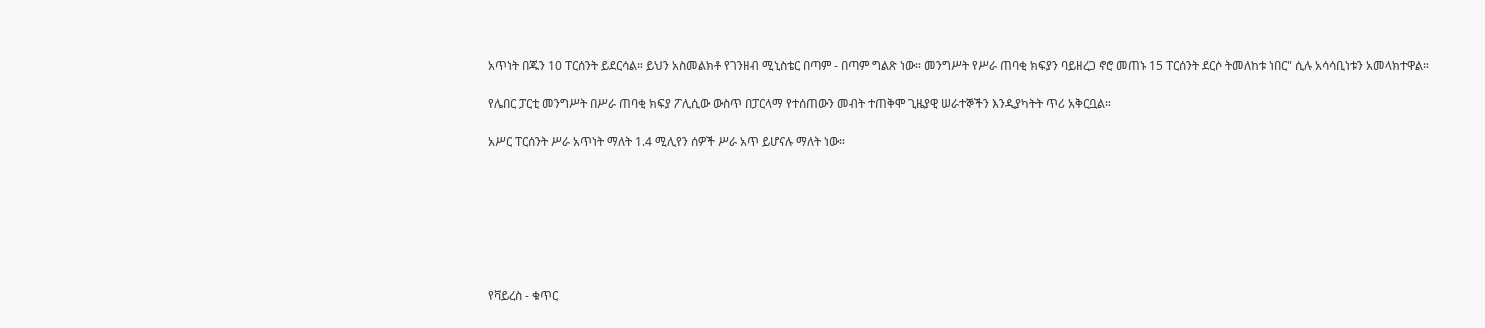አጥነት በጁን 10 ፐርሰንት ይደርሳል። ይህን አስመልክቶ የገንዘብ ሚኒስቴር በጣም - በጣም ግልጽ ነው። መንግሥት የሥራ ጠባቂ ክፍያን ባይዘረጋ ኖሮ መጠኑ 15 ፐርሰንት ደርሶ ትመለከቱ ነበር" ሲሉ አሳሳቢነቱን አመላክተዋል።

የሌበር ፓርቲ መንግሥት በሥራ ጠባቂ ክፍያ ፖሊሲው ውስጥ በፓርላማ የተሰጠውን መብት ተጠቅሞ ጊዜያዊ ሠራተኞችን እንዲያካትት ጥሪ አቅርቧል።

አሥር ፐርሰንት ሥራ አጥነት ማለት 1.4 ሚሊየን ሰዎች ሥራ አጥ ይሆናሉ ማለት ነው።







የቫይረስ - ቁጥር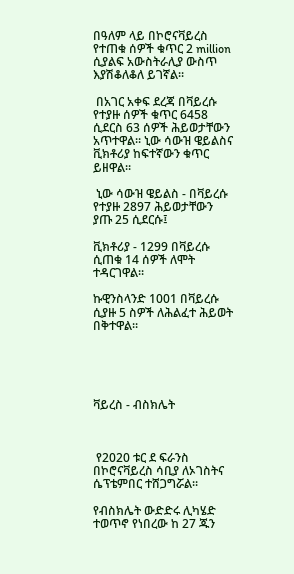በዓለም ላይ በኮሮናቫይረስ የተጠቁ ሰዎች ቁጥር 2 million ሲያልፍ አውስትራሊያ ውስጥ እያሽቆለቆለ ይገኛል።

 በአገር አቀፍ ደረጃ በቫይረሱ የተያዙ ሰዎች ቁጥር 6458 ሲደርስ 63 ሰዎች ሕይወታቸውን አጥተዋል። ኒው ሳውዝ ዌይልስና ቪክቶሪያ ከፍተኛውን ቁጥር ይዘዋል።

 ኒው ሳውዝ ዌይልስ - በቫይረሱ የተያዙ 2897 ሕይወታቸውን ያጡ 25 ሲደርሱ፤

ቪክቶሪያ - 1299 በቫይረሱ ሲጠቁ 14 ሰዎች ለሞት ተዳርገዋል።

ኩዊንስላንድ 1001 በቫይረሱ ሲያዙ 5 ስዎች ለሕልፈተ ሕይወት በቅተዋል።





ቫይረስ - ብስክሌት



 የ2020 ቱር ደ ፍራንስ በኮሮናቫይረስ ሳቢያ ለኦገስትና ሴፕቴምበር ተሸጋግሯል።

የብስክሌት ውድድሩ ሊካሄድ ተወጥኖ የነበረው ከ 27 ጁን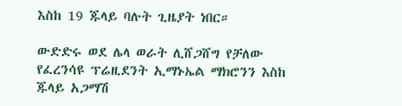እስከ 19 ጁላይ ባሉት ጊዜያት ነበር።

ውድድሩ ወደ ሌላ ወራት ሊሸጋሸግ የቻለው የፈረንሳዩ ፕሬዚደንት ኢማኑኤል ማክሮንን እስከ ጁላይ አጋማሽ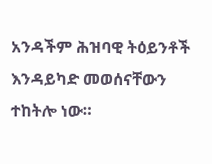አንዳችም ሕዝባዊ ትዕይንቶች እንዳይካድ መወሰናቸውን ተከትሎ ነው።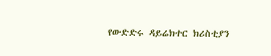የውድድሩ ዳይሬክተር ክሪስቲያን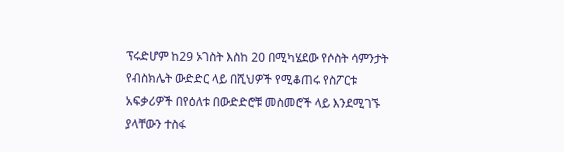ፕሩድሆም ከ29 ኦገስት እስከ 20 በሚካሄደው የሶስት ሳምንታት የብስክሌት ውድድር ላይ በሺህዎች የሚቆጠሩ የስፖርቱ አፍቃሪዎች በየዕለቱ በውድድሮቹ መስመሮች ላይ እንደሚገኙ ያላቸውን ተስፋ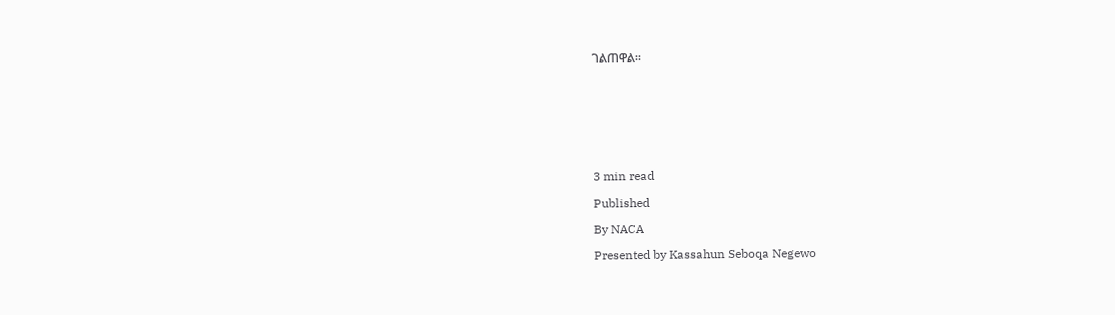ገልጠዋል።








3 min read

Published

By NACA

Presented by Kassahun Seboqa Negewo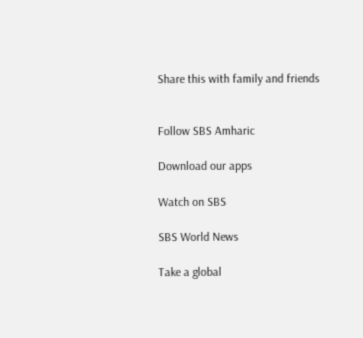Share this with family and friends


Follow SBS Amharic

Download our apps

Watch on SBS

SBS World News

Take a global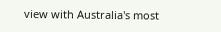view with Australia's most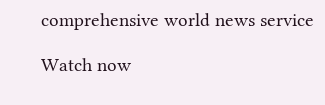comprehensive world news service

Watch now